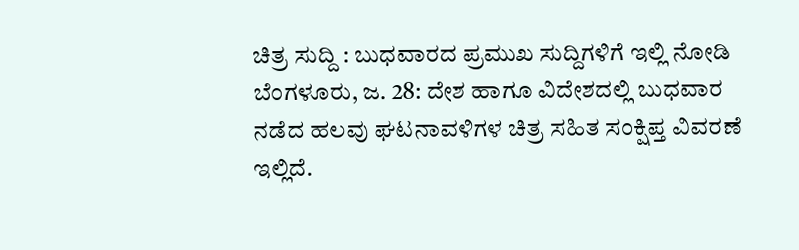ಚಿತ್ರ ಸುದ್ದಿ : ಬುಧವಾರದ ಪ್ರಮುಖ ಸುದ್ದಿಗಳಿಗೆ ಇಲ್ಲಿ ನೋಡಿ
ಬೆಂಗಳೂರು, ಜ. 28: ದೇಶ ಹಾಗೂ ವಿದೇಶದಲ್ಲಿ ಬುಧವಾರ ನಡೆದ ಹಲವು ಘಟನಾವಳಿಗಳ ಚಿತ್ರ ಸಹಿತ ಸಂಕ್ಷಿಪ್ತ ವಿವರಣೆ ಇಲ್ಲಿದೆ.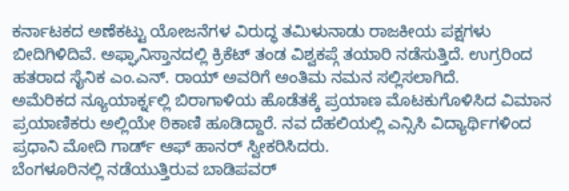ಕರ್ನಾಟಕದ ಅಣೆಕಟ್ಟು ಯೋಜನೆಗಳ ವಿರುದ್ಧ ತಮಿಳುನಾಡು ರಾಜಕೀಯ ಪಕ್ಷಗಳು ಬೀದಿಗಿಳಿದಿವೆ. ಅಫ್ಘಾನಿಸ್ತಾನದಲ್ಲಿ ಕ್ರಿಕೆಟ್ ತಂಡ ವಿಶ್ವಕಪ್ಗೆ ತಯಾರಿ ನಡೆಸುತ್ತಿದೆ. ಉಗ್ರರಿಂದ ಹತರಾದ ಸೈನಿಕ ಎಂ.ಎನ್. ರಾಯ್ ಅವರಿಗೆ ಅಂತಿಮ ನಮನ ಸಲ್ಲಿಸಲಾಗಿದೆ.
ಅಮೆರಿಕದ ನ್ಯೂಯಾರ್ಕ್ನಲ್ಲಿ ಬಿರಾಗಾಳಿಯ ಹೊಡೆತಕ್ಕೆ ಪ್ರಯಾಣ ಮೊಟಕುಗೊಳಿಸಿದ ವಿಮಾನ ಪ್ರಯಾಣಿಕರು ಅಲ್ಲಿಯೇ ಠಿಕಾಣಿ ಹೂಡಿದ್ದಾರೆ. ನವ ದೆಹಲಿಯಲ್ಲಿ ಎನ್ಸಿಸಿ ವಿದ್ಯಾರ್ಥಿಗಳಿಂದ ಪ್ರಧಾನಿ ಮೋದಿ ಗಾರ್ಡ್ ಆಫ್ ಹಾನರ್ ಸ್ವೀಕರಿಸಿದರು.
ಬೆಂಗಳೂರಿನಲ್ಲಿ ನಡೆಯುತ್ತಿರುವ ಬಾಡಿಪವರ್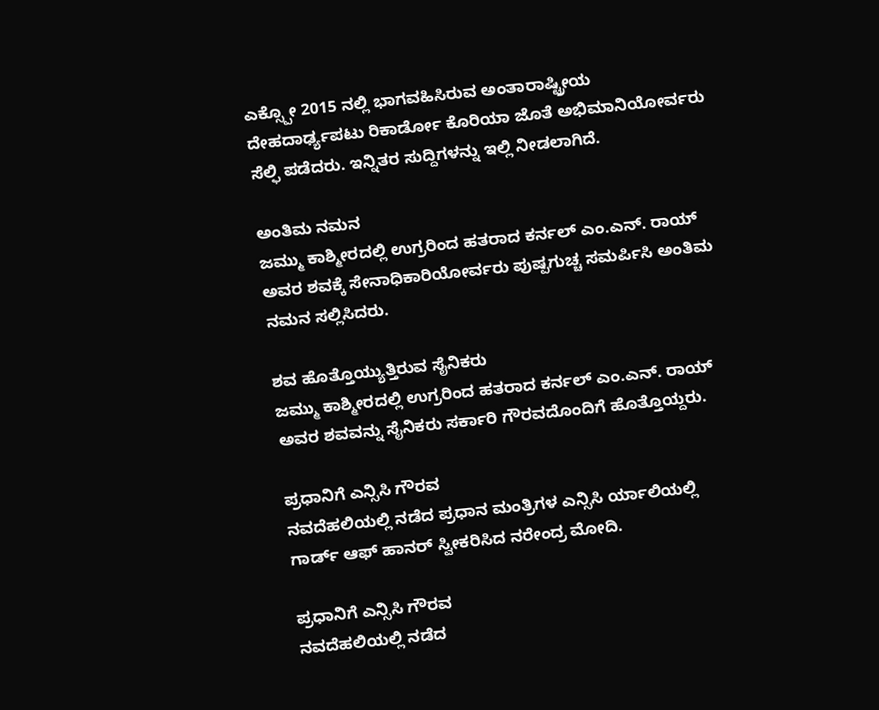ಎಕ್ಸ್ಪೋ 2015 ನಲ್ಲಿ ಭಾಗವಹಿಸಿರುವ ಅಂತಾರಾಷ್ಟ್ರೀಯ ದೇಹದಾರ್ಢ್ಯಪಟು ರಿಕಾರ್ಡೋ ಕೊರಿಯಾ ಜೊತೆ ಅಭಿಮಾನಿಯೋರ್ವರು ಸೆಲ್ಫಿ ಪಡೆದರು. ಇನ್ನಿತರ ಸುದ್ದಿಗಳನ್ನು ಇಲ್ಲಿ ನೀಡಲಾಗಿದೆ.

ಅಂತಿಮ ನಮನ
ಜಮ್ಮು ಕಾಶ್ಮೀರದಲ್ಲಿ ಉಗ್ರರಿಂದ ಹತರಾದ ಕರ್ನಲ್ ಎಂ.ಎನ್. ರಾಯ್ ಅವರ ಶವಕ್ಕೆ ಸೇನಾಧಿಕಾರಿಯೋರ್ವರು ಪುಷ್ಪಗುಚ್ಚ ಸಮರ್ಪಿಸಿ ಅಂತಿಮ ನಮನ ಸಲ್ಲಿಸಿದರು.

ಶವ ಹೊತ್ತೊಯ್ಯುತ್ತಿರುವ ಸೈನಿಕರು
ಜಮ್ಮು ಕಾಶ್ಮೀರದಲ್ಲಿ ಉಗ್ರರಿಂದ ಹತರಾದ ಕರ್ನಲ್ ಎಂ.ಎನ್. ರಾಯ್ ಅವರ ಶವವನ್ನು ಸೈನಿಕರು ಸರ್ಕಾರಿ ಗೌರವದೊಂದಿಗೆ ಹೊತ್ತೊಯ್ದರು.

ಪ್ರಧಾನಿಗೆ ಎನ್ಸಿಸಿ ಗೌರವ
ನವದೆಹಲಿಯಲ್ಲಿ ನಡೆದ ಪ್ರಧಾನ ಮಂತ್ರಿಗಳ ಎನ್ಸಿಸಿ ರ್ಯಾಲಿಯಲ್ಲಿ ಗಾರ್ಡ್ ಆಫ್ ಹಾನರ್ ಸ್ವೀಕರಿಸಿದ ನರೇಂದ್ರ ಮೋದಿ.

ಪ್ರಧಾನಿಗೆ ಎನ್ಸಿಸಿ ಗೌರವ
ನವದೆಹಲಿಯಲ್ಲಿ ನಡೆದ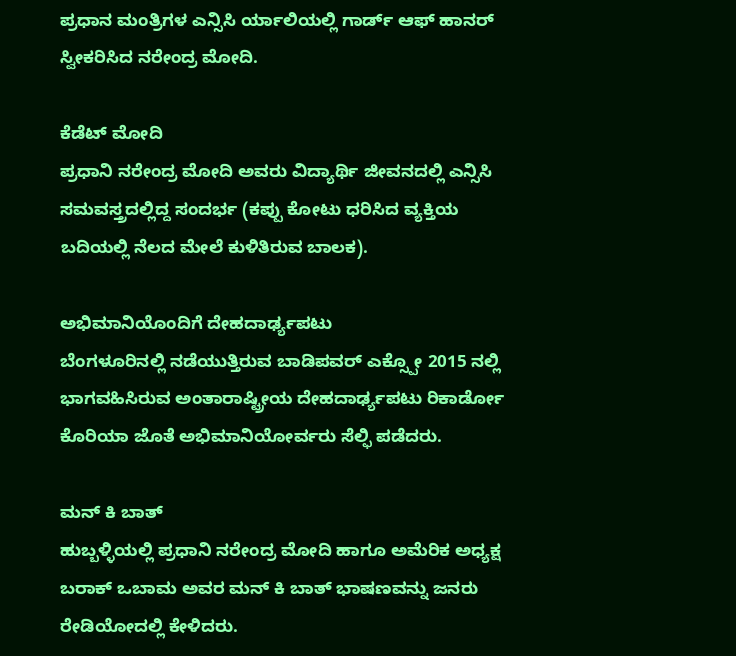ಪ್ರಧಾನ ಮಂತ್ರಿಗಳ ಎನ್ಸಿಸಿ ರ್ಯಾಲಿಯಲ್ಲಿ ಗಾರ್ಡ್ ಆಫ್ ಹಾನರ್ ಸ್ವೀಕರಿಸಿದ ನರೇಂದ್ರ ಮೋದಿ.

ಕೆಡೆಟ್ ಮೋದಿ
ಪ್ರಧಾನಿ ನರೇಂದ್ರ ಮೋದಿ ಅವರು ವಿದ್ಯಾರ್ಥಿ ಜೀವನದಲ್ಲಿ ಎನ್ಸಿಸಿ ಸಮವಸ್ತ್ರದಲ್ಲಿದ್ದ ಸಂದರ್ಭ (ಕಪ್ಪು ಕೋಟು ಧರಿಸಿದ ವ್ಯಕ್ತಿಯ ಬದಿಯಲ್ಲಿ ನೆಲದ ಮೇಲೆ ಕುಳಿತಿರುವ ಬಾಲಕ).

ಅಭಿಮಾನಿಯೊಂದಿಗೆ ದೇಹದಾರ್ಢ್ಯಪಟು
ಬೆಂಗಳೂರಿನಲ್ಲಿ ನಡೆಯುತ್ತಿರುವ ಬಾಡಿಪವರ್ ಎಕ್ಸ್ಪೋ 2015 ನಲ್ಲಿ ಭಾಗವಹಿಸಿರುವ ಅಂತಾರಾಷ್ಟ್ರೀಯ ದೇಹದಾರ್ಢ್ಯಪಟು ರಿಕಾರ್ಡೋ ಕೊರಿಯಾ ಜೊತೆ ಅಭಿಮಾನಿಯೋರ್ವರು ಸೆಲ್ಫಿ ಪಡೆದರು.

ಮನ್ ಕಿ ಬಾತ್
ಹುಬ್ಬಳ್ಳಿಯಲ್ಲಿ ಪ್ರಧಾನಿ ನರೇಂದ್ರ ಮೋದಿ ಹಾಗೂ ಅಮೆರಿಕ ಅಧ್ಯಕ್ಷ ಬರಾಕ್ ಒಬಾಮ ಅವರ ಮನ್ ಕಿ ಬಾತ್ ಭಾಷಣವನ್ನು ಜನರು ರೇಡಿಯೋದಲ್ಲಿ ಕೇಳಿದರು.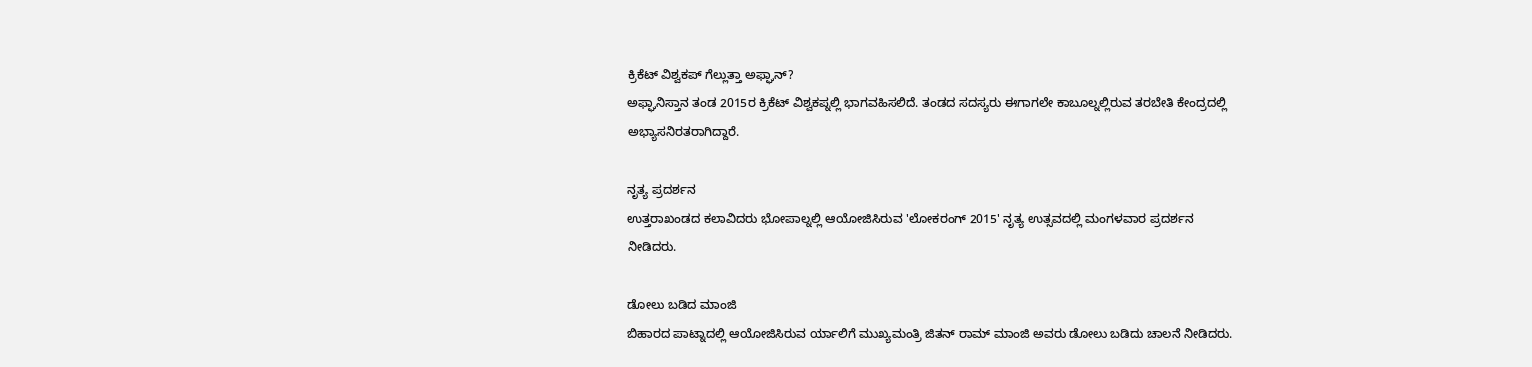ಕ್ರಿಕೆಟ್ ವಿಶ್ವಕಪ್ ಗೆಲ್ಲುತ್ತಾ ಅಫ್ಘಾನ್?
ಅಫ್ಘಾನಿಸ್ತಾನ ತಂಡ 2015ರ ಕ್ರಿಕೆಟ್ ವಿಶ್ವಕಪ್ನಲ್ಲಿ ಭಾಗವಹಿಸಲಿದೆ. ತಂಡದ ಸದಸ್ಯರು ಈಗಾಗಲೇ ಕಾಬೂಲ್ನಲ್ಲಿರುವ ತರಬೇತಿ ಕೇಂದ್ರದಲ್ಲಿ ಅಭ್ಯಾಸನಿರತರಾಗಿದ್ದಾರೆ.

ನೃತ್ಯ ಪ್ರದರ್ಶನ
ಉತ್ತರಾಖಂಡದ ಕಲಾವಿದರು ಭೋಪಾಲ್ನಲ್ಲಿ ಆಯೋಜಿಸಿರುವ 'ಲೋಕರಂಗ್ 2015' ನೃತ್ಯ ಉತ್ಸವದಲ್ಲಿ ಮಂಗಳವಾರ ಪ್ರದರ್ಶನ ನೀಡಿದರು.

ಡೋಲು ಬಡಿದ ಮಾಂಜಿ
ಬಿಹಾರದ ಪಾಟ್ನಾದಲ್ಲಿ ಆಯೋಜಿಸಿರುವ ರ್ಯಾಲಿಗೆ ಮುಖ್ಯಮಂತ್ರಿ ಜಿತನ್ ರಾಮ್ ಮಾಂಜಿ ಅವರು ಡೋಲು ಬಡಿದು ಚಾಲನೆ ನೀಡಿದರು.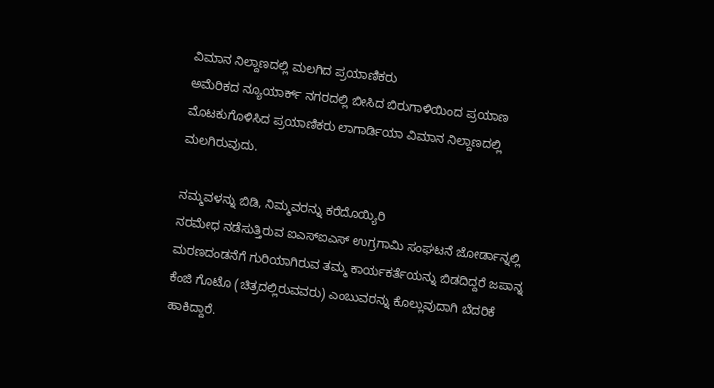ವಿಮಾನ ನಿಲ್ದಾಣದಲ್ಲಿ ಮಲಗಿದ ಪ್ರಯಾಣಿಕರು
ಅಮೆರಿಕದ ನ್ಯೂಯಾರ್ಕ್ ನಗರದಲ್ಲಿ ಬೀಸಿದ ಬಿರುಗಾಳಿಯಿಂದ ಪ್ರಯಾಣ ಮೊಟಕುಗೊಳಿಸಿದ ಪ್ರಯಾಣಿಕರು ಲಾಗಾರ್ಡಿಯಾ ವಿಮಾನ ನಿಲ್ದಾಣದಲ್ಲಿ ಮಲಗಿರುವುದು.

ನಮ್ಮವಳನ್ನು ಬಿಡಿ, ನಿಮ್ಮವರನ್ನು ಕರೆದೊಯ್ಯಿರಿ
ನರಮೇಧ ನಡೆಸುತ್ತಿರುವ ಐಎಸ್ಐಎಸ್ ಉಗ್ರಗಾಮಿ ಸಂಘಟನೆ ಜೋರ್ಡಾನ್ನಲ್ಲಿ ಮರಣದಂಡನೆಗೆ ಗುರಿಯಾಗಿರುವ ತಮ್ಮ ಕಾರ್ಯಕರ್ತೆಯನ್ನು ಬಿಡದಿದ್ದರೆ ಜಪಾನ್ನ ಕೆಂಜಿ ಗೊಟೊ (ಚಿತ್ರದಲ್ಲಿರುವವರು) ಎಂಬುವರನ್ನು ಕೊಲ್ಲುವುದಾಗಿ ಬೆದರಿಕೆ ಹಾಕಿದ್ದಾರೆ.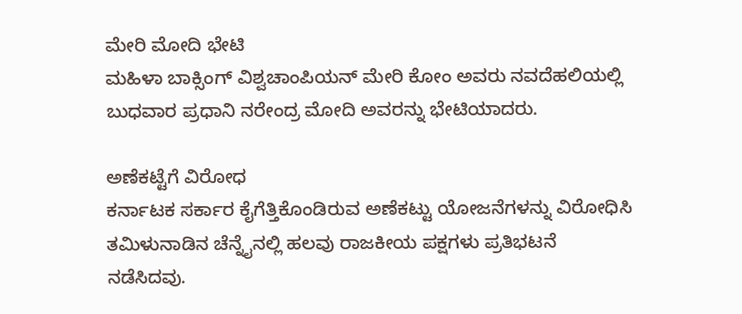ಮೇರಿ ಮೋದಿ ಭೇಟಿ
ಮಹಿಳಾ ಬಾಕ್ಸಿಂಗ್ ವಿಶ್ವಚಾಂಪಿಯನ್ ಮೇರಿ ಕೋಂ ಅವರು ನವದೆಹಲಿಯಲ್ಲಿ ಬುಧವಾರ ಪ್ರಧಾನಿ ನರೇಂದ್ರ ಮೋದಿ ಅವರನ್ನು ಭೇಟಿಯಾದರು.

ಅಣೆಕಟ್ಟೆಗೆ ವಿರೋಧ
ಕರ್ನಾಟಕ ಸರ್ಕಾರ ಕೈಗೆತ್ತಿಕೊಂಡಿರುವ ಅಣೆಕಟ್ಟು ಯೋಜನೆಗಳನ್ನು ವಿರೋಧಿಸಿ ತಮಿಳುನಾಡಿನ ಚೆನ್ನೈನಲ್ಲಿ ಹಲವು ರಾಜಕೀಯ ಪಕ್ಷಗಳು ಪ್ರತಿಭಟನೆ ನಡೆಸಿದವು.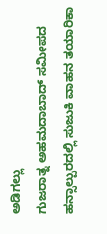ಅಡಿಗಲ್ಲು
ಗುಜರಾತ್ನ ಅಹಮದಾಬಾದ್ ಸಮೀಪದ ಹನ್ಸಾಲ್ಪುರದಲ್ಲಿ ಸುಜುಕಿ ವಾಹನ ತಯಾರಿಕಾ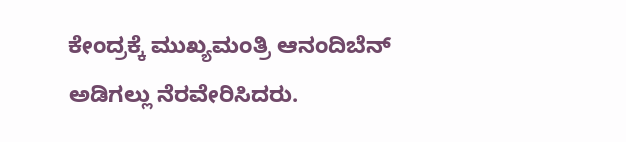ಕೇಂದ್ರಕ್ಕೆ ಮುಖ್ಯಮಂತ್ರಿ ಆನಂದಿಬೆನ್ ಅಡಿಗಲ್ಲು ನೆರವೇರಿಸಿದರು.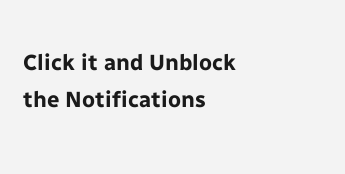Click it and Unblock the Notifications